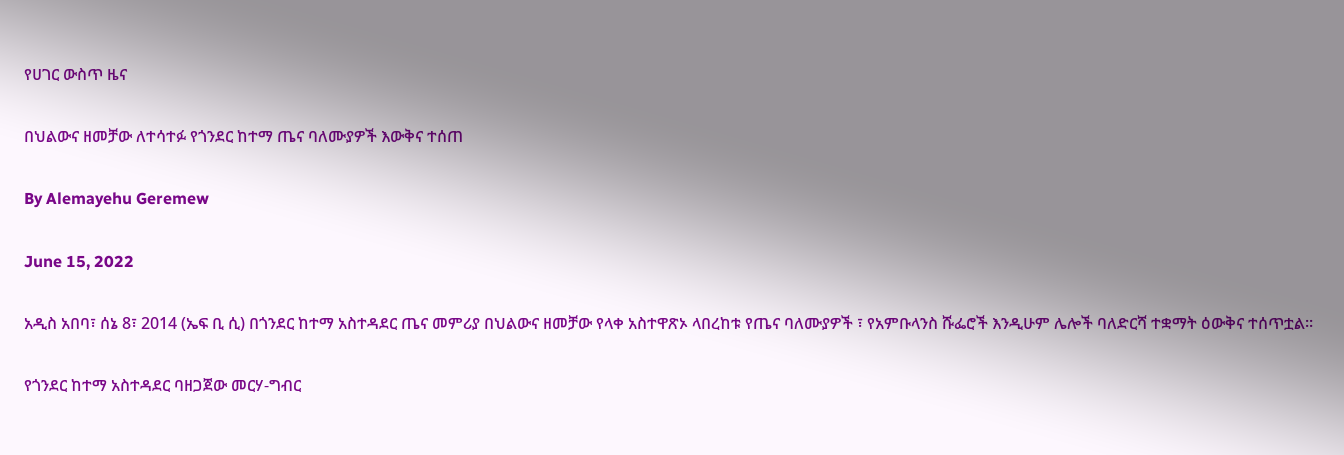የሀገር ውስጥ ዜና

በህልውና ዘመቻው ለተሳተፉ የጎንደር ከተማ ጤና ባለሙያዎች እውቅና ተሰጠ

By Alemayehu Geremew

June 15, 2022

አዲስ አበባ፣ ሰኔ 8፣ 2014 (ኤፍ ቢ ሲ) በጎንደር ከተማ አስተዳደር ጤና መምሪያ በህልውና ዘመቻው የላቀ አስተዋጽኦ ላበረከቱ የጤና ባለሙያዎች ፣ የአምቡላንስ ሹፌሮች እንዲሁም ሌሎች ባለድርሻ ተቋማት ዕውቅና ተሰጥቷል፡፡

የጎንደር ከተማ አስተዳደር ባዘጋጀው መርሃ-ግብር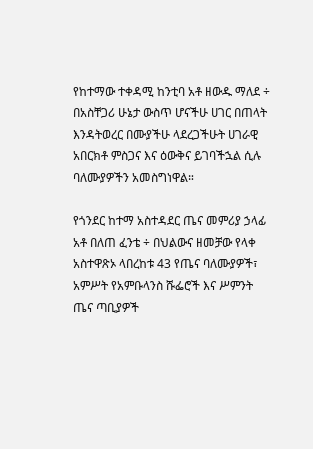የከተማው ተቀዳሚ ከንቲባ አቶ ዘውዱ ማለደ ÷ በአስቸጋሪ ሁኔታ ውስጥ ሆናችሁ ሀገር በጠላት እንዳትወረር በሙያችሁ ላደረጋችሁት ሀገራዊ አበርክቶ ምስጋና እና ዕውቅና ይገባችኋል ሲሉ ባለሙያዎችን አመስግነዋል።

የጎንደር ከተማ አስተዳደር ጤና መምሪያ ኃላፊ አቶ በለጠ ፈንቴ ÷ በህልውና ዘመቻው የላቀ አስተዋጽኦ ላበረከቱ 43 የጤና ባለሙያዎች፣ አምሥት የአምቡላንስ ሹፌሮች እና ሥምንት ጤና ጣቢያዎች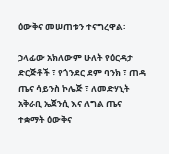ዕውቅና መሠጠቱን ተናግረዋል፡

ኃላፊው አክለውም ሁለት የዕርዳታ ድርጅቶች ፣ የጎንደር ደም ባንክ ፣ ጠዳ ጤና ሳይንስ ኮሌጅ ፣ ለመድሃኒት አቅራቢ ኤጀንሲ እና ለግል ጤና ተቋማት ዕውቅና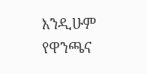እንዲሁም የዋንጫና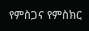የምስጋና የምስክር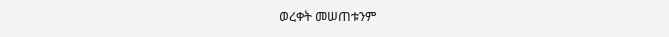ወረቀት መሠጠቱንም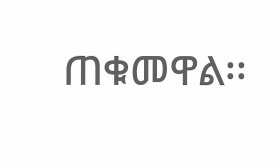ጠቁመዋል፡፡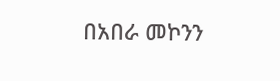በአበራ መኮንን